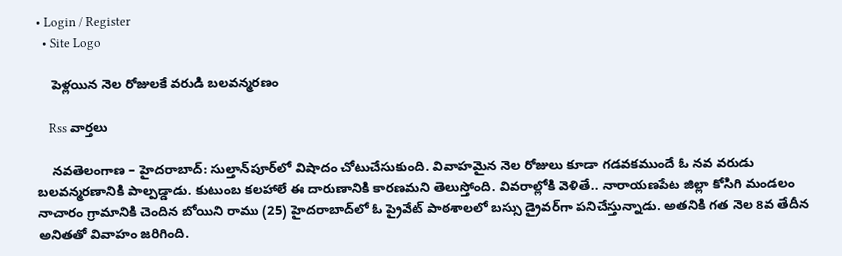• Login / Register
  • Site Logo

    పెళ్లయిన నెల రోజులకే వరుడి బలవన్మరణం

    Rss వార్తలు

    నవతెలంగాణ – హైదరాబాద్: సుల్తాన్‌పూర్‌లో విషాదం చోటుచేసుకుంది. వివాహమైన నెల రోజులు కూడా గడవకముందే ఓ నవ వరుడు బలవన్మరణానికి పాల్పడ్డాడు. కుటుంబ కలహాలే ఈ దారుణానికి కారణమని తెలుస్తోంది. వివరాల్లోకి వెళితే.. నారాయణపేట జిల్లా కోసిగి మండలం నాచారం గ్రామానికి చెందిన బోయిని రాము (25) హైదరాబాద్‌లో ఓ ప్రైవేట్ పాఠశాలలో బస్సు డ్రైవర్‌గా పనిచేస్తున్నాడు. అతనికి గత నెల 8వ తేదీన అనితతో వివాహం జరిగింది.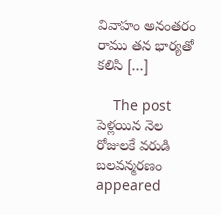వివాహం అనంతరం రాము తన భార్యతో కలిసి […]

    The post పెళ్లయిన నెల రోజులకే వరుడి బలవన్మరణం appeared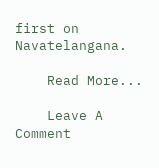first on Navatelangana.

    Read More...

    Leave A Comment